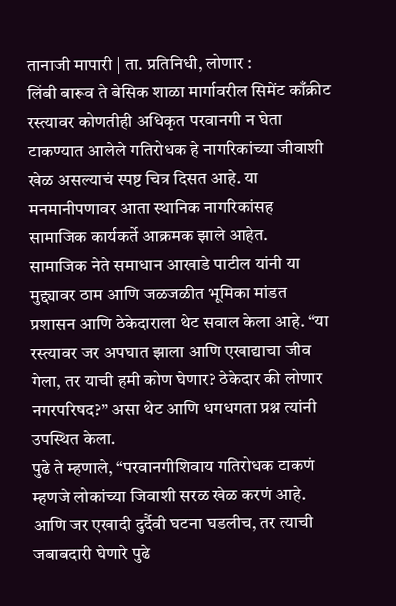तानाजी मापारी | ता. प्रतिनिधी, लोणार :
लिंबी बारूव ते बेसिक शाळा मार्गावरील सिमेंट काँक्रीट रस्त्यावर कोणतीही अधिकृत परवानगी न घेता टाकण्यात आलेले गतिरोधक हे नागरिकांच्या जीवाशी खेळ असल्याचं स्पष्ट चित्र दिसत आहे. या मनमानीपणावर आता स्थानिक नागरिकांसह सामाजिक कार्यकर्ते आक्रमक झाले आहेत.
सामाजिक नेते समाधान आखाडे पाटील यांनी या मुद्द्यावर ठाम आणि जळजळीत भूमिका मांडत प्रशासन आणि ठेकेदाराला थेट सवाल केला आहे. “या रस्त्यावर जर अपघात झाला आणि एखाद्याचा जीव गेला, तर याची हमी कोण घेणार? ठेकेदार की लोणार नगरपरिषद?” असा थेट आणि धगधगता प्रश्न त्यांनी उपस्थित केला.
पुढे ते म्हणाले, “परवानगीशिवाय गतिरोधक टाकणं म्हणजे लोकांच्या जिवाशी सरळ खेळ करणं आहे. आणि जर एखादी दुर्दैवी घटना घडलीच, तर त्याची जबाबदारी घेणारे पुढे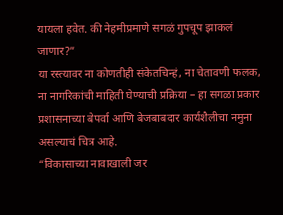यायला हवेत. की नेहमीप्रमाणे सगळं गुपचूप झाकलं जाणार?”
या रस्त्यावर ना कोणतीही संकेतचिन्हं, ना चेतावणी फलक, ना नागरिकांची माहिती घेण्याची प्रक्रिया – हा सगळा प्रकार प्रशासनाच्या बेपर्वा आणि बेजबाबदार कार्यशैलीचा नमुना असल्याचं चित्र आहे.
“विकासाच्या नावाखाली जर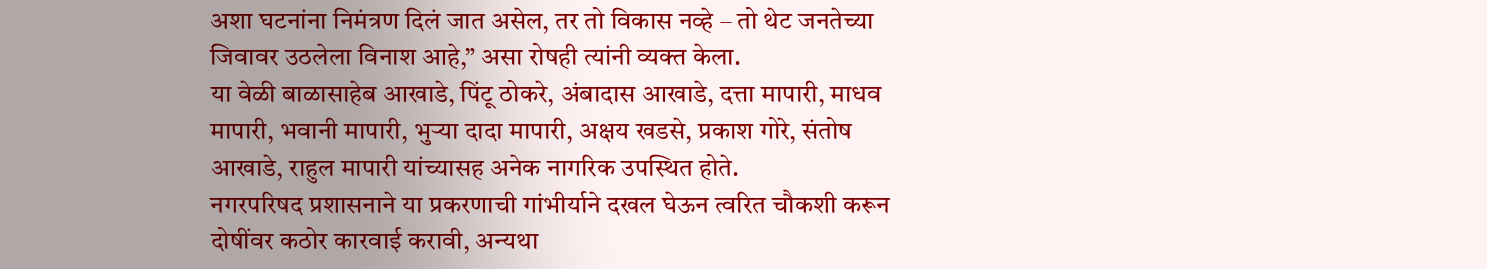अशा घटनांना निमंत्रण दिलं जात असेल, तर तो विकास नव्हे – तो थेट जनतेच्या जिवावर उठलेला विनाश आहे,” असा रोषही त्यांनी व्यक्त केला.
या वेळी बाळासाहेब आखाडे, पिंटू ठोकरे, अंबादास आखाडे, दत्ता मापारी, माधव मापारी, भवानी मापारी, भुऱ्या दादा मापारी, अक्षय खडसे, प्रकाश गोरे, संतोष आखाडे, राहुल मापारी यांच्यासह अनेक नागरिक उपस्थित होते.
नगरपरिषद प्रशासनाने या प्रकरणाची गांभीर्याने दखल घेऊन त्वरित चौकशी करून दोषींवर कठोर कारवाई करावी, अन्यथा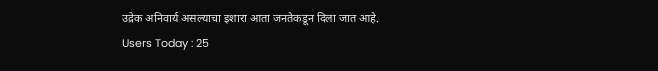उद्रेक अनिवार्य असल्याचा इशारा आता जनतेकडून दिला जात आहे.
Users Today : 25